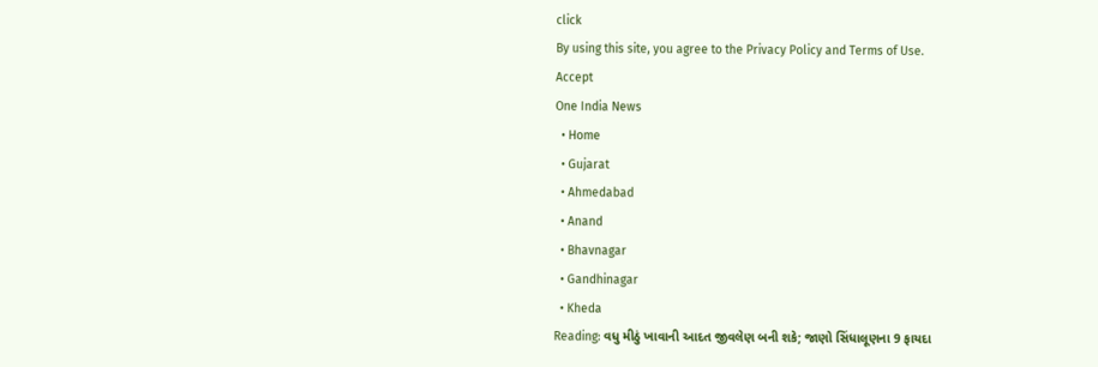click
By using this site, you agree to the Privacy Policy and Terms of Use.
Accept
One India News
  • Home
  • Gujarat
  • Ahmedabad
  • Anand
  • Bhavnagar
  • Gandhinagar
  • Kheda
Reading: વધુ મીઠું ખાવાની આદત જીવલેણ બની શકે; જાણો સિંધાલૂણના 9 ફાયદા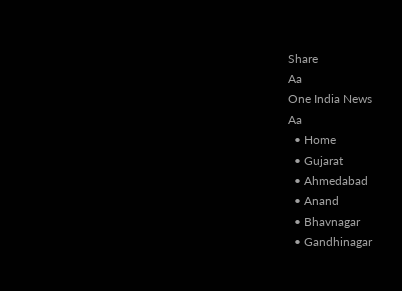Share
Aa
One India News
Aa
  • Home
  • Gujarat
  • Ahmedabad
  • Anand
  • Bhavnagar
  • Gandhinagar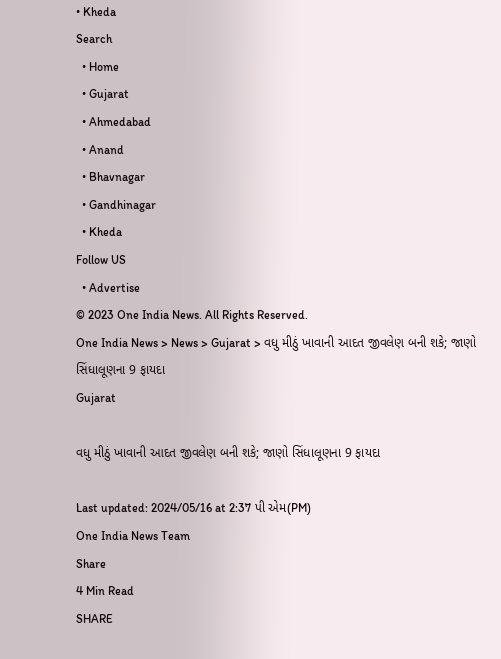• Kheda
Search
  • Home
  • Gujarat
  • Ahmedabad
  • Anand
  • Bhavnagar
  • Gandhinagar
  • Kheda
Follow US
  • Advertise
© 2023 One India News. All Rights Reserved.
One India News > News > Gujarat > વધુ મીઠું ખાવાની આદત જીવલેણ બની શકે; જાણો સિંધાલૂણના 9 ફાયદા
Gujarat

વધુ મીઠું ખાવાની આદત જીવલેણ બની શકે; જાણો સિંધાલૂણના 9 ફાયદા

Last updated: 2024/05/16 at 2:37 પી એમ(PM)
One India News Team
Share
4 Min Read
SHARE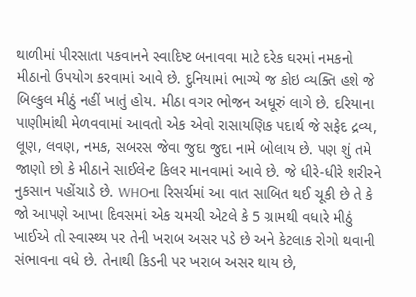થાળીમાં પીરસાતા પકવાનને સ્વાદિષ્ટ બનાવવા માટે દરેક ઘરમાં નમકનો મીઠાનો ઉપયોગ કરવામાં આવે છે. દુનિયામાં ભાગ્યે જ કોઇ વ્યક્તિ હશે જે બિલ્કુલ મીઠું નહીં ખાતું હોય. મીઠા વગર ભોજન અધૂરું લાગે છે. દરિયાના પાણીમાંથી મેળવવામાં આવતો એક એવો રાસાયણિક પદાર્થ જે સફેદ દ્રવ્ય, લૂણ, લવણ, નમક, સબરસ જેવા જુદા જુદા નામે બોલાય છે. પણ શું તમે જાણો છો કે મીઠાને સાઈલેન્ટ કિલર માનવામાં આવે છે. જે ધીરે-ધીરે શરીરને નુકસાન પહોંચાડે છે. WHOના રિસર્ચમાં આ વાત સાબિત થઈ ચૂકી છે તે કે જો આપણે આખા દિવસમાં એક ચમચી એટલે કે 5 ગ્રામથી વધારે મીઠું ખાઈએ તો સ્વાસ્થ્ય પર તેની ખરાબ અસર પડે છે અને કેટલાક રોગો થવાની સંભાવના વધે છે. તેનાથી કિડની પર ખરાબ અસર થાય છે,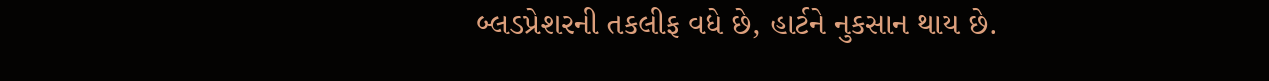બ્લડપ્રેશરની તકલીફ વધે છે, હાર્ટને નુકસાન થાય છે.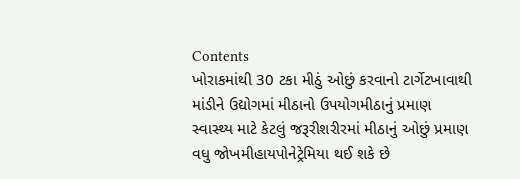Contents
ખોરાકમાંથી 30 ટકા મીઠું ઓછું કરવાનો ટાર્ગેટખાવાથી માંડીને ઉદ્યોગમાં મીઠાનો ઉપયોગમીઠાનું પ્રમાણ સ્વાસ્થ્ય માટે કેટલું જરૂરીશરીરમાં મીઠાનું ઓછું પ્રમાણ વધુ જોખમીહાયપોનેટ્રેમિયા થઈ શકે છે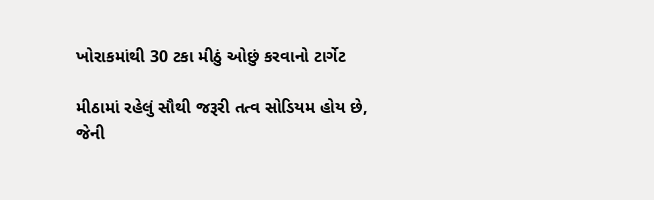ખોરાકમાંથી 30 ટકા મીઠું ઓછું કરવાનો ટાર્ગેટ

મીઠામાં રહેલું સૌથી જરૂરી તત્વ સોડિયમ હોય છે, જેની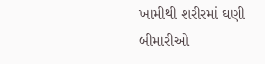ખામીથી શરીરમાં ઘણી બીમારીઓ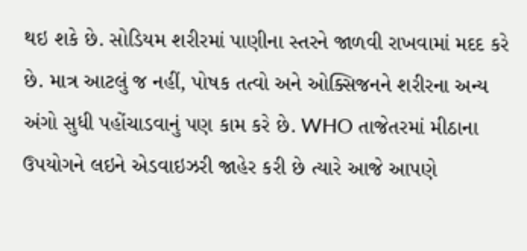થઇ શકે છે. સોડિયમ શરીરમાં પાણીના સ્તરને જાળવી રાખવામાં મદદ કરે છે. માત્ર આટલું જ નહીં, પોષક તત્વો અને ઓક્સિજનને શરીરના અન્ય અંગો સુધી પહોંચાડવાનું પણ કામ કરે છે. WHO તાજેતરમાં મીઠાના ઉપયોગને લઇને એડવાઇઝરી જાહેર કરી છે ત્યારે આજે આપણે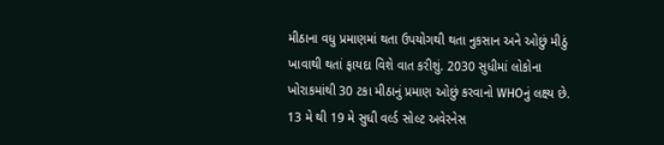મીઠાના વધુ પ્રમાણમાં થતા ઉપયોગથી થતા નુકસાન અને ઓછું મીઠું ખાવાથી થતાં ફાયદા વિશે વાત કરીશું. 2030 સુધીમાં લોકોના ખોરાકમાંથી 30 ટકા મીઠાનું પ્રમાણ ઓછું કરવાનો WHOનું લક્ષ્ય છે. 13 મે થી 19 મે સુધી વર્લ્ડ સોલ્ટ અવેરનેસ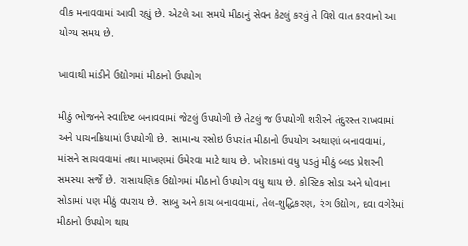વીક મનાવવામાં આવી રહ્યું છે. એટલે આ સમયે મીઠાનું સેવન કેટલું કરવું તે વિશે વાત કરવાનો આ યોગ્ય સમય છે.

ખાવાથી માંડીને ઉદ્યોગમાં મીઠાનો ઉપયોગ

મીઠું ભોજનને સ્વાદિષ્ટ બનાવવામાં જેટલું ઉપયોગી છે તેટલું જ ઉપયોગી શરીરને તંદુરસ્ત રાખવામાં અને પાચનક્રિયામાં ઉપયોગી છે. સામાન્ય રસોઇ ઉપરાંત મીઠાનો ઉપયોગ અથાણાં બનાવવામાં, માંસને સાચવવામાં તથા માખણમાં ઉમેરવા માટે થાય છે. ખોરાકમાં વધુ પડતું મીઠું બ્લડ પ્રેશરની સમસ્યા સર્જે છે. રાસાયણિક ઉદ્યોગમાં મીઠાનો ઉપયોગ વધુ થાય છે. કોસ્ટિક સોડા અને ધોવાના સોડામાં પણ મીઠું વપરાય છે. સાબુ અને કાચ બનાવવામાં, તેલ-શુદ્ધિકરણ, રંગ ઉદ્યોગ, દવા વગેરેમાં મીઠાનો ઉપયોગ થાય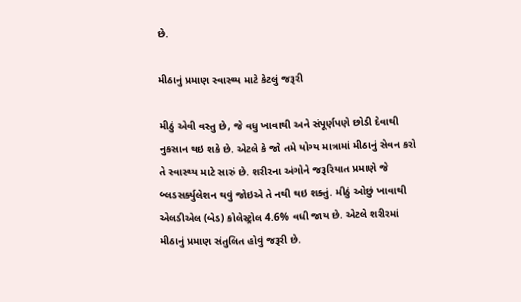છે.

મીઠાનું પ્રમાણ સ્વાસ્થ્ય માટે કેટલું જરૂરી

મીઠું એવી વસ્તુ છે, જે વધુ ખાવાથી અને સંપૂર્ણપણે છોડી દેવાથી નુકસાન થઇ શકે છે. એટલે કે જો તમે યોગ્ય માત્રામાં મીઠાનું સેવન કરો તે સ્વાસ્થ્ય માટે સારું છે. શરીરના અંગોને જરૂરિયાત પ્રમાણે જે બ્લડસર્ક્યુલેશન થવું જોઇએ તે નથી થઇ શક્તું. મીઠું ઓછું ખાવાથી એલડીએલ (બેડ) કોલેસ્ટ્રોલ 4.6% વધી જાય છે. એટલે શરીરમાં મીઠાનું પ્રમાણ સંતુલિત હોવું જરૂરી છે.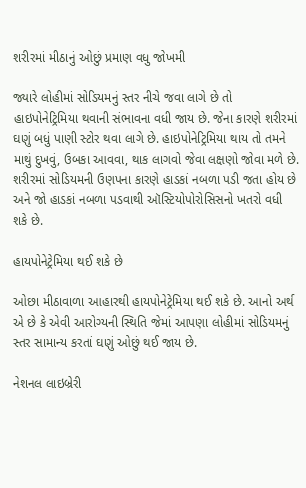શરીરમાં મીઠાનું ઓછું પ્રમાણ વધુ જોખમી

જ્યારે લોહીમાં સોડિયમનું સ્તર નીચે જવા લાગે છે તો હાઇપોનેટ્રિમિયા થવાની સંભાવના વધી જાય છે. જેના કારણે શરીરમાં ઘણું બધું પાણી સ્ટોર થવા લાગે છે. હાઇપોનેટ્રિમિયા થાય તો તમને માથું દુખવું, ઉબકા આવવા, થાક લાગવો જેવા લક્ષણો જોવા મળે છે. શરીરમાં સોડિયમની ઉણપના કારણે હાડકાં નબળા પડી જતા હોય છે અને જો હાડકાં નબળા પડવાથી ઑસ્ટિયોપોરોસિસનો ખતરો વધી શકે છે.

હાયપોનેટ્રેમિયા થઈ શકે છે

ઓછા મીઠાવાળા આહારથી હાયપોનેટ્રેમિયા થઈ શકે છે. આનો અર્થ એ છે કે એવી આરોગ્યની સ્થિતિ જેમાં આપણા લોહીમાં સોડિયમનું સ્તર સામાન્ય કરતાં ઘણું ઓછું થઈ જાય છે.

નેશનલ લાઇબ્રેરી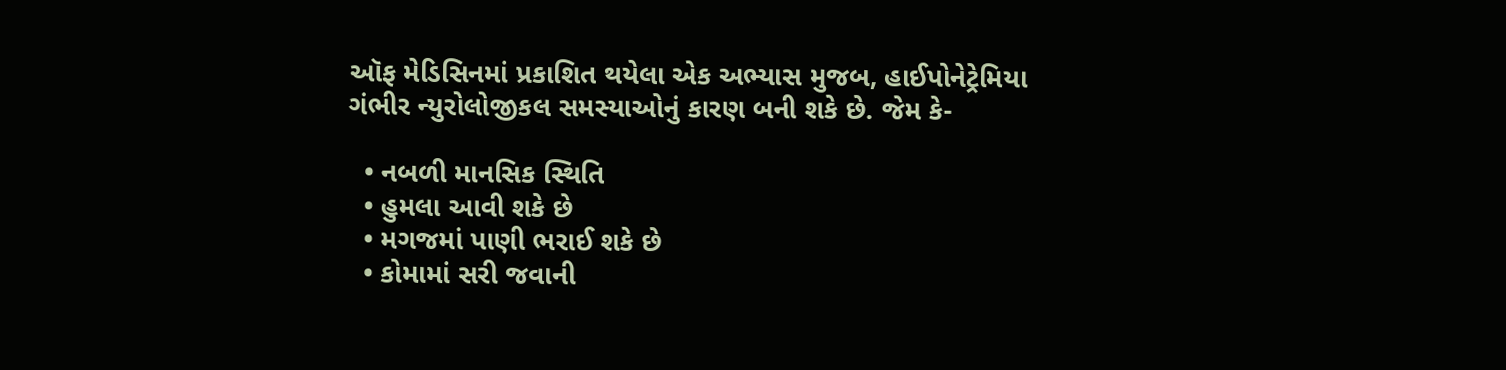ઑફ મેડિસિનમાં પ્રકાશિત થયેલા એક અભ્યાસ મુજબ, હાઈપોનેટ્રેમિયા ગંભીર ન્યુરોલોજીકલ સમસ્યાઓનું કારણ બની શકે છે. જેમ કે-

  • નબળી માનસિક સ્થિતિ
  • હુમલા આવી શકે છે
  • મગજમાં પાણી ભરાઈ શકે છે
  • કોમામાં સરી જવાની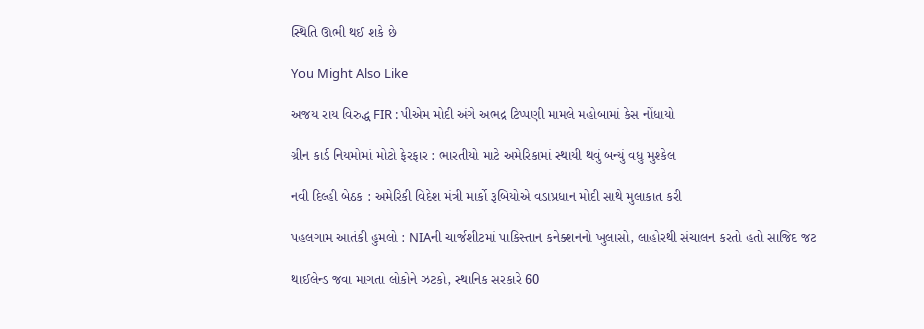સ્થિતિ ઊભી થઈ શકે છે

You Might Also Like

અજય રાય વિરુદ્ધ FIR : પીએમ મોદી અંગે અભદ્ર ટિપ્પણી મામલે મહોબામાં કેસ નોંધાયો

ગ્રીન કાર્ડ નિયમોમાં મોટો ફેરફાર : ભારતીયો માટે અમેરિકામાં સ્થાયી થવું બન્યું વધુ મુશ્કેલ

નવી દિલ્હી બેઠક : અમેરિકી વિદેશ મંત્રી માર્કો રૂબિયોએ વડાપ્રધાન મોદી સાથે મુલાકાત કરી

પહલગામ આતંકી હુમલો : NIAની ચાર્જશીટમાં પાકિસ્તાન કનેક્શનનો ખુલાસો, લાહોરથી સંચાલન કરતો હતો સાજિદ જટ

થાઈલેન્ડ જવા માગતા લોકોને ઝટકો, સ્થાનિક સરકારે 60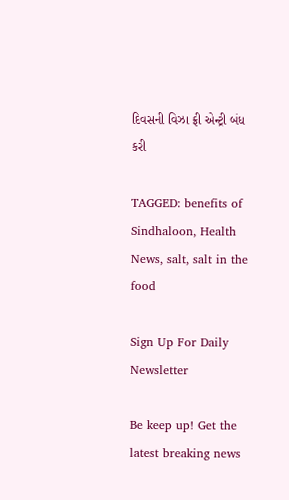દિવસની વિઝા ફ્રી એન્ટ્રી બંધ કરી

TAGGED: benefits of Sindhaloon, Health News, salt, salt in the food

Sign Up For Daily Newsletter

Be keep up! Get the latest breaking news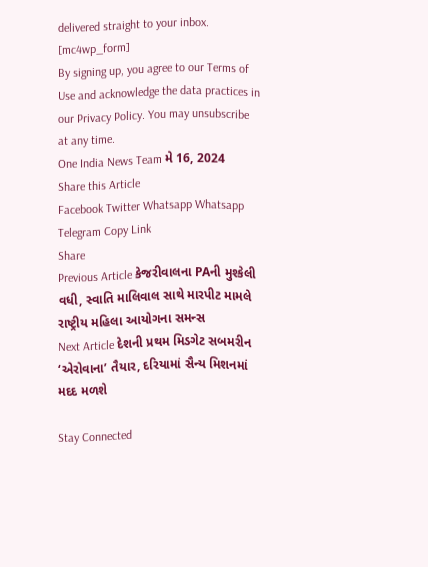delivered straight to your inbox.
[mc4wp_form]
By signing up, you agree to our Terms of Use and acknowledge the data practices in our Privacy Policy. You may unsubscribe at any time.
One India News Team મે 16, 2024
Share this Article
Facebook Twitter Whatsapp Whatsapp Telegram Copy Link
Share
Previous Article કેજરીવાલના PAની મુશ્કેલી વધી, સ્વાતિ માલિવાલ સાથે મારપીટ મામલે રાષ્ટ્રીય મહિલા આયોગના સમન્સ
Next Article દેશની પ્રથમ મિડગેટ સબમરીન ‘એરોવાના’ તૈયાર, દરિયામાં સૈન્ય મિશનમાં મદદ મળશે

Stay Connected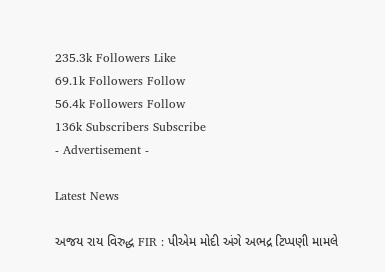235.3k Followers Like
69.1k Followers Follow
56.4k Followers Follow
136k Subscribers Subscribe
- Advertisement -

Latest News

અજય રાય વિરુદ્ધ FIR : પીએમ મોદી અંગે અભદ્ર ટિપ્પણી મામલે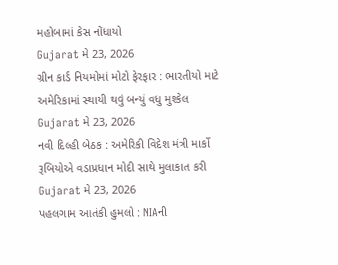મહોબામાં કેસ નોંધાયો
Gujarat મે 23, 2026
ગ્રીન કાર્ડ નિયમોમાં મોટો ફેરફાર : ભારતીયો માટે અમેરિકામાં સ્થાયી થવું બન્યું વધુ મુશ્કેલ
Gujarat મે 23, 2026
નવી દિલ્હી બેઠક : અમેરિકી વિદેશ મંત્રી માર્કો રૂબિયોએ વડાપ્રધાન મોદી સાથે મુલાકાત કરી
Gujarat મે 23, 2026
પહલગામ આતંકી હુમલો : NIAની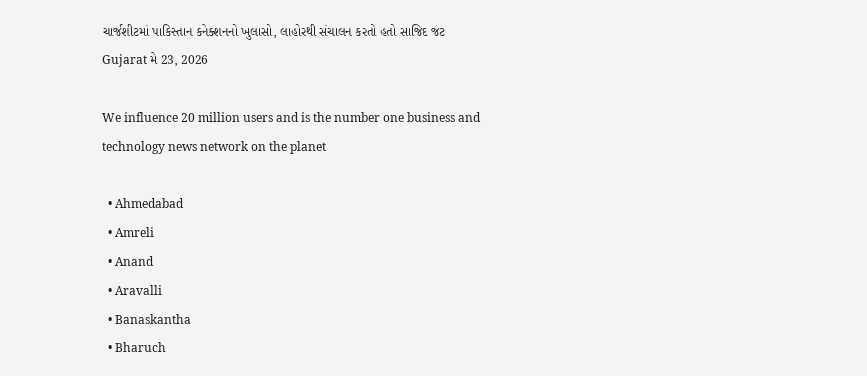ચાર્જશીટમાં પાકિસ્તાન કનેક્શનનો ખુલાસો, લાહોરથી સંચાલન કરતો હતો સાજિદ જટ
Gujarat મે 23, 2026

We influence 20 million users and is the number one business and technology news network on the planet

  • Ahmedabad
  • Amreli
  • Anand
  • Aravalli
  • Banaskantha
  • Bharuch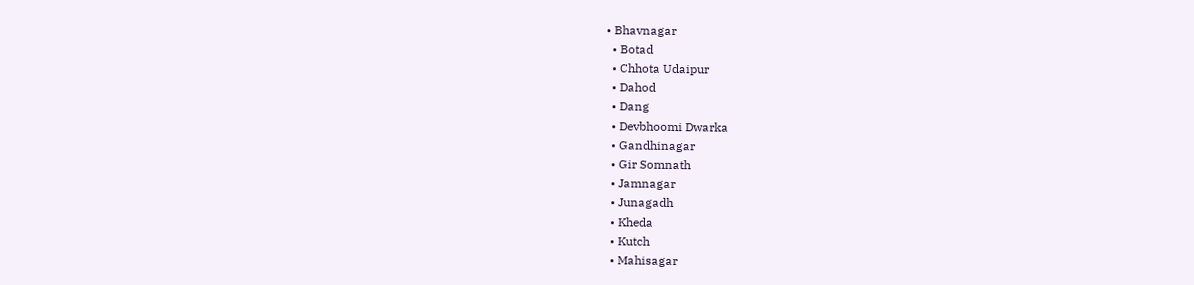• Bhavnagar
  • Botad
  • Chhota Udaipur
  • Dahod
  • Dang
  • Devbhoomi Dwarka
  • Gandhinagar
  • Gir Somnath
  • Jamnagar
  • Junagadh
  • Kheda
  • Kutch
  • Mahisagar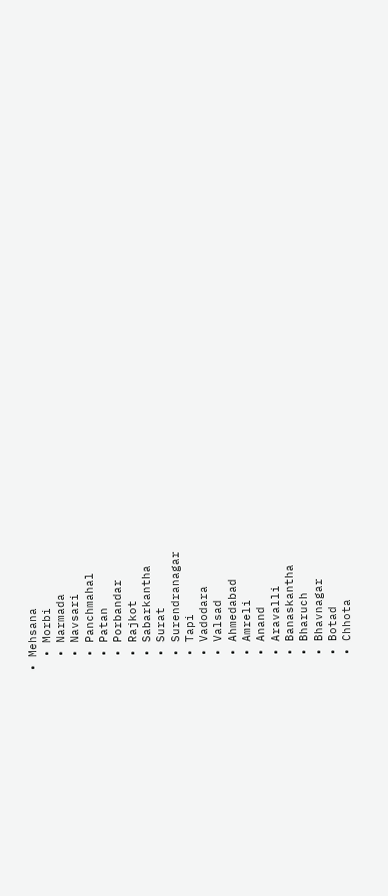• Mehsana
  • Morbi
  • Narmada
  • Navsari
  • Panchmahal
  • Patan
  • Porbandar
  • Rajkot
  • Sabarkantha
  • Surat
  • Surendranagar
  • Tapi
  • Vadodara
  • Valsad
  • Ahmedabad
  • Amreli
  • Anand
  • Aravalli
  • Banaskantha
  • Bharuch
  • Bhavnagar
  • Botad
  • Chhota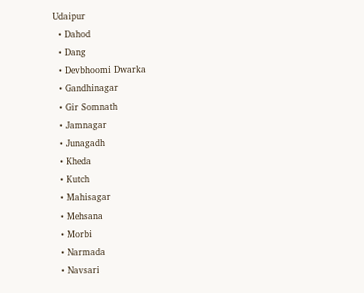Udaipur
  • Dahod
  • Dang
  • Devbhoomi Dwarka
  • Gandhinagar
  • Gir Somnath
  • Jamnagar
  • Junagadh
  • Kheda
  • Kutch
  • Mahisagar
  • Mehsana
  • Morbi
  • Narmada
  • Navsari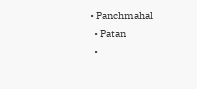• Panchmahal
  • Patan
  •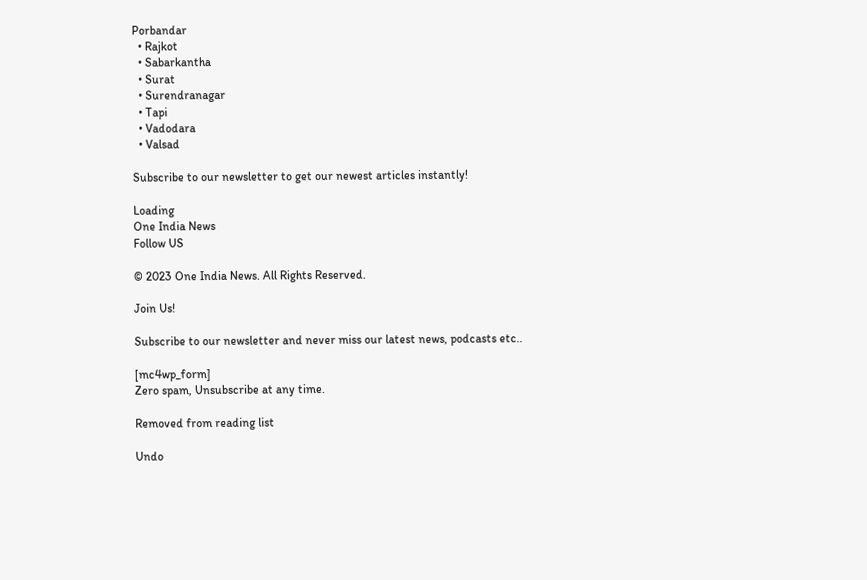Porbandar
  • Rajkot
  • Sabarkantha
  • Surat
  • Surendranagar
  • Tapi
  • Vadodara
  • Valsad

Subscribe to our newsletter to get our newest articles instantly!

Loading
One India News
Follow US

© 2023 One India News. All Rights Reserved.

Join Us!

Subscribe to our newsletter and never miss our latest news, podcasts etc..

[mc4wp_form]
Zero spam, Unsubscribe at any time.

Removed from reading list

Undo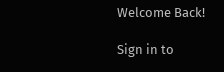Welcome Back!

Sign in to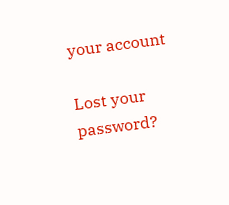your account

Lost your password?